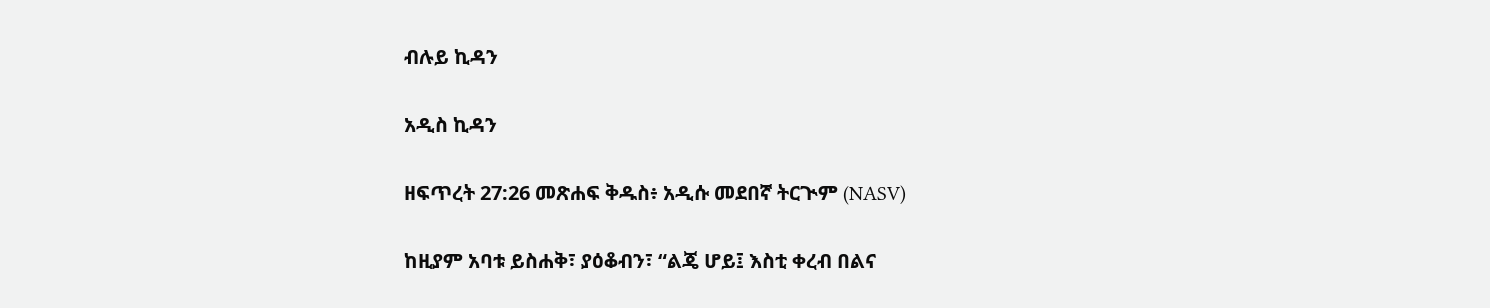ብሉይ ኪዳን

አዲስ ኪዳን

ዘፍጥረት 27:26 መጽሐፍ ቅዱስ፥ አዲሱ መደበኛ ትርጒም (NASV)

ከዚያም አባቱ ይስሐቅ፣ ያዕቆብን፣ “ልጄ ሆይ፤ እስቲ ቀረብ በልና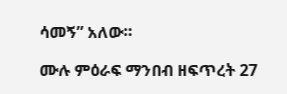ሳመኝ” አለው።

ሙሉ ምዕራፍ ማንበብ ዘፍጥረት 27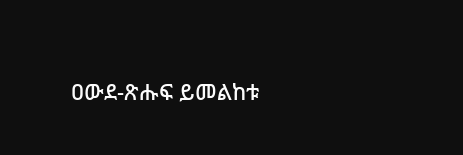ዐውደ-ጽሑፍ ይመልከቱ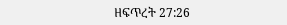ዘፍጥረት 27:26